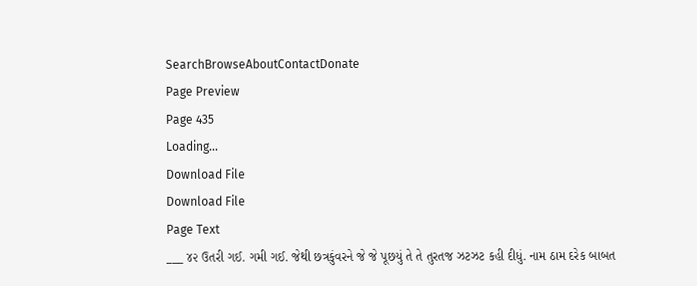SearchBrowseAboutContactDonate
Page Preview
Page 435
Loading...
Download File
Download File
Page Text
___ ૪૨ ઉતરી ગઈ. ગમી ગઈ. જેથી છત્રકુંવરને જે જે પૂછયું તે તે તુરતજ ઝટઝટ કહી દીધું. નામ ઠામ દરેક બાબત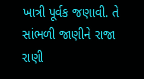ખાત્રી પૂર્વક જણાવી. તે સાંભળી જાણીને રાજા રાણી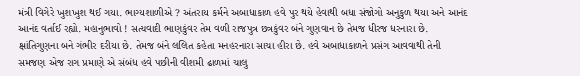મંત્રી વિગેરે ખુશખુશ થઈ ગયા. ભાગ્યશાળીએ ? અંતરાય કર્મને અબાધાકાળ હવે પુર થયે હેવાથી બધા સંજોગો અનુકુળ થયા અને આનંદ આનંદ વર્તાઈ રહ્યો. મહાનુભાવો ! સત્યવાદી ભાણકુંવર તેમ વળી રાજપુત્ર છત્રકુંવર બંને ગુણવાન છે તેમજ ધીરજ ધરનારા છે. ક્ષાંતિગુણના બને ગંભીર દરીયા છે. તેમજ બંને લલિત કહેતા મનહરનારા સાચા હીરા છે. હવે અબાધાકાળને પ્રસંગ આવવાથી તેની સમજણ એજ રાગ પ્રમાણે એ સંબંધ હવે પછીની વીશમી ઢાળમાં ચાલુ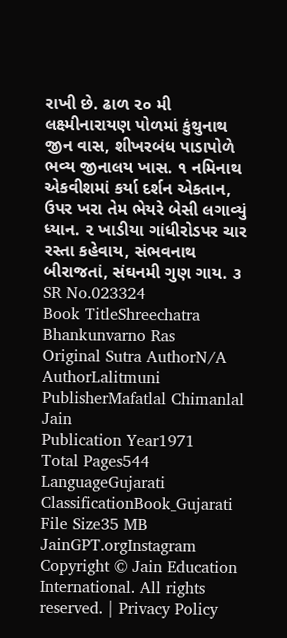રાખી છે. ઢાળ ૨૦ મી લક્ષ્મીનારાયણ પોળમાં કુંથુનાથ જીન વાસ, શીખરબંધ પાડાપોળે ભવ્ય જીનાલય ખાસ. ૧ નમિનાથ એકવીશમાં કર્યા દર્શન એકતાન, ઉપર ખરા તેમ ભેયરે બેસી લગાવ્યું ધ્યાન. ૨ ખાડીયા ગાંધીરોડપર ચાર રસ્તા કહેવાય, સંભવનાથ બીરાજતાં, સંઘનમી ગુણ ગાય. ૩
SR No.023324
Book TitleShreechatra Bhankunvarno Ras
Original Sutra AuthorN/A
AuthorLalitmuni
PublisherMafatlal Chimanlal Jain
Publication Year1971
Total Pages544
LanguageGujarati
ClassificationBook_Gujarati
File Size35 MB
JainGPT.orgInstagram
Copyright © Jain Education International. All rights reserved. | Privacy Policy